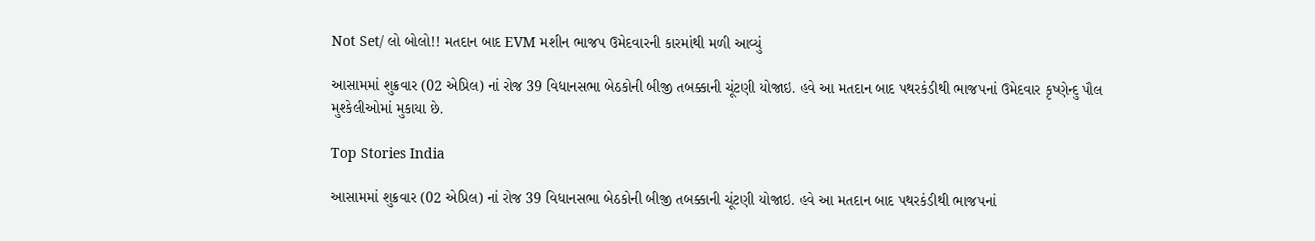Not Set/ લો બોલો!! મતદાન બાદ EVM મશીન ભાજપ ઉમેદવારની કારમાંથી મળી આવ્યું

આસામમાં શુક્રવાર (02 એપ્રિલ) નાં રોજ 39 વિધાનસભા બેઠકોની બીજી તબક્કાની ચૂંટણી યોજાઇ. હવે આ મતદાન બાદ પથરકંડીથી ભાજપનાં ઉમેદવાર કૃષ્ણેન્દુ પૌલ મુશ્કેલીઓમાં મુકાયા છે.

Top Stories India

આસામમાં શુક્રવાર (02 એપ્રિલ) નાં રોજ 39 વિધાનસભા બેઠકોની બીજી તબક્કાની ચૂંટણી યોજાઇ. હવે આ મતદાન બાદ પથરકંડીથી ભાજપનાં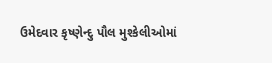ઉમેદવાર કૃષ્ણેન્દુ પૌલ મુશ્કેલીઓમાં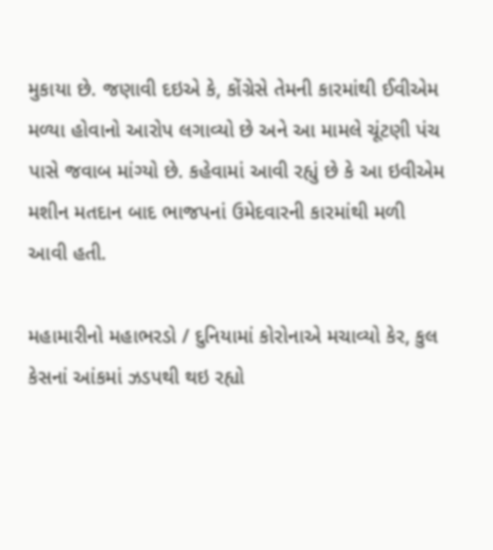મુકાયા છે. જણાવી દઇએ કે, કોંગ્રેસે તેમની કારમાંથી ઈવીએમ મળ્યા હોવાનો આરોપ લગાવ્યો છે અને આ મામલે ચૂંટણી પંચ પાસે જવાબ માંગ્યો છે. કહેવામાં આવી રહ્યું છે કે આ ઇવીએમ મશીન મતદાન બાદ ભાજપનાં ઉમેદવારની કારમાંથી મળી આવી હતી.

મહામારીનો મહાભરડો / દુનિયામાં કોરોનાએ મચાવ્યો કેર, કુલ કેસનાં આંકમાં ઝડપથી થઇ રહ્યો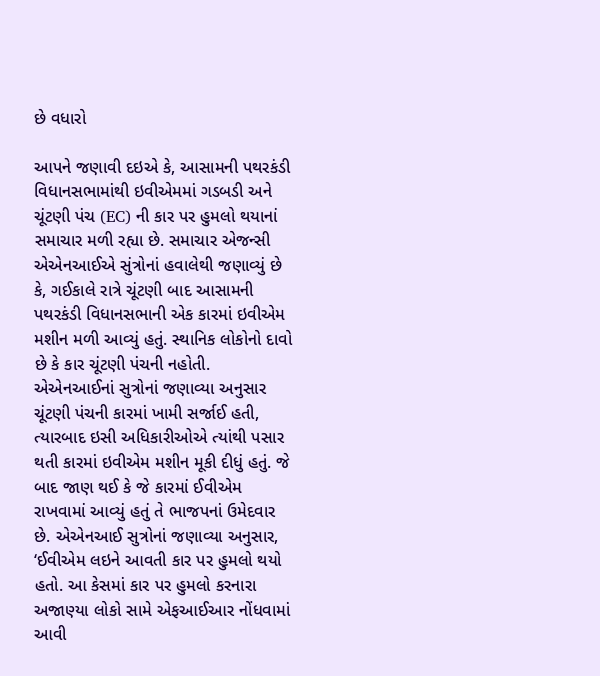છે વધારો

આપને જણાવી દઇએ કે, આસામની પથરકંડી વિધાનસભામાંથી ઇવીએમમાં ગડબડી અને ચૂંટણી પંચ (EC) ની કાર પર હુમલો થયાનાં સમાચાર મળી રહ્યા છે. સમાચાર એજન્સી એએનઆઈએ સુંત્રોનાં હવાલેથી જણાવ્યું છે કે, ગઈકાલે રાત્રે ચૂંટણી બાદ આસામની પથરકંડી વિધાનસભાની એક કારમાં ઇવીએમ મશીન મળી આવ્યું હતું. સ્થાનિક લોકોનો દાવો છે કે કાર ચૂંટણી પંચની નહોતી. એએનઆઈનાં સુત્રોનાં જણાવ્યા અનુસાર ચૂંટણી પંચની કારમાં ખામી સર્જાઈ હતી, ત્યારબાદ ઇસી અધિકારીઓએ ત્યાંથી પસાર થતી કારમાં ઇવીએમ મશીન મૂકી દીધું હતું. જે બાદ જાણ થઈ કે જે કારમાં ઈવીએમ રાખવામાં આવ્યું હતું તે ભાજપનાં ઉમેદવાર છે. એએનઆઈ સુત્રોનાં જણાવ્યા અનુસાર, ‘ઈવીએમ લઇને આવતી કાર પર હુમલો થયો હતો. આ કેસમાં કાર પર હુમલો કરનારા અજાણ્યા લોકો સામે એફઆઈઆર નોંધવામાં આવી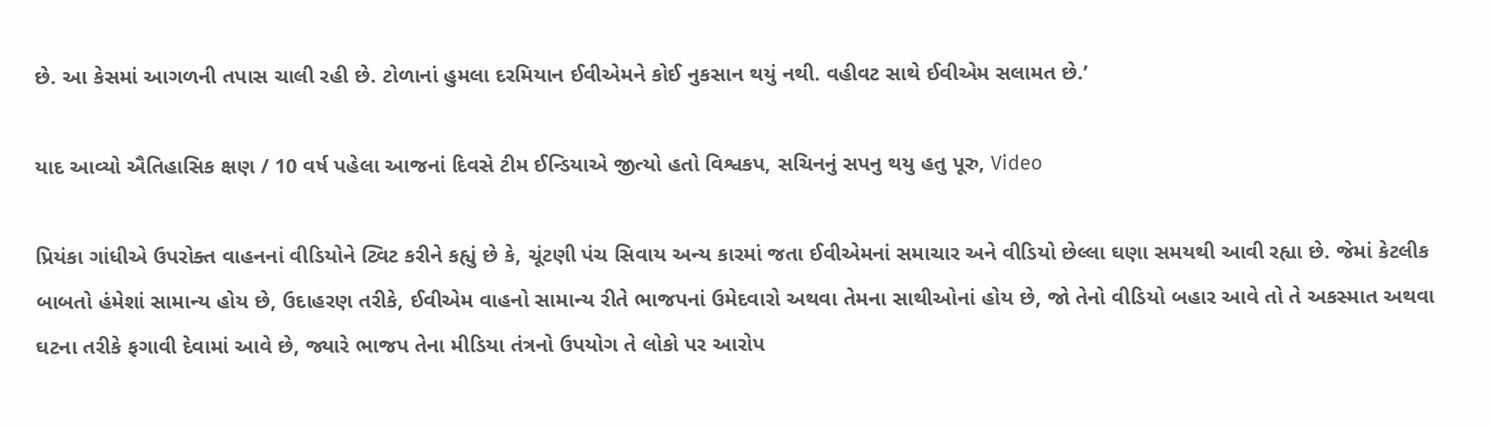છે. આ કેસમાં આગળની તપાસ ચાલી રહી છે. ટોળાનાં હુમલા દરમિયાન ઈવીએમને કોઈ નુકસાન થયું નથી. વહીવટ સાથે ઈવીએમ સલામત છે.’

યાદ આવ્યો ઐતિહાસિક ક્ષણ / 10 વર્ષ પહેલા આજનાં દિવસે ટીમ ઈન્ડિયાએ જીત્યો હતો વિશ્વકપ, સચિનનું સપનુ થયુ હતુ પૂરુ, Video

પ્રિયંકા ગાંધીએ ઉપરોક્ત વાહનનાં વીડિયોને ટ્વિટ કરીને કહ્યું છે કે, ચૂંટણી પંચ સિવાય અન્ય કારમાં જતા ઈવીએમનાં સમાચાર અને વીડિયો છેલ્લા ઘણા સમયથી આવી રહ્યા છે. જેમાં કેટલીક બાબતો હંમેશાં સામાન્ય હોય છે, ઉદાહરણ તરીકે, ઈવીએમ વાહનો સામાન્ય રીતે ભાજપનાં ઉમેદવારો અથવા તેમના સાથીઓનાં હોય છે, જો તેનો વીડિયો બહાર આવે તો તે અકસ્માત અથવા ઘટના તરીકે ફગાવી દેવામાં આવે છે, જ્યારે ભાજપ તેના મીડિયા તંત્રનો ઉપયોગ તે લોકો પર આરોપ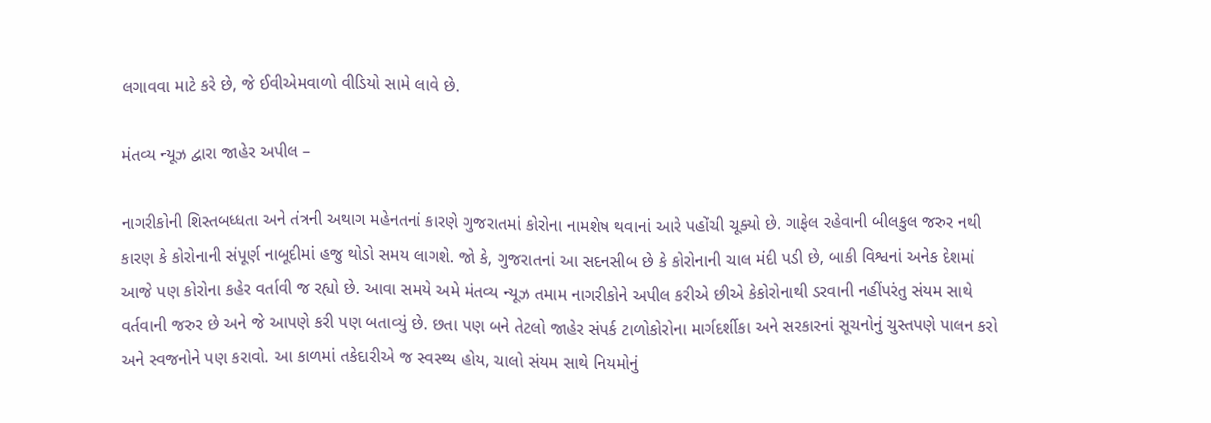લગાવવા માટે કરે છે, જે ઈવીએમવાળો વીડિયો સામે લાવે છે.

મંતવ્ય ન્યૂઝ દ્વારા જાહેર અપીલ –

નાગરીકોની શિસ્તબધ્ધતા અને તંત્રની અથાગ મહેનતનાં કારણે ગુજરાતમાં કોરોના નામશેષ થવાનાં આરે પહોંચી ચૂક્યો છે. ગાફેલ રહેવાની બીલકુલ જરુર નથી કારણ કે કોરોનાની સંપૂર્ણ નાબૂદીમાં હજુ થોડો સમય લાગશે. જો કે, ગુજરાતનાં આ સદનસીબ છે કે કોરોનાની ચાલ મંદી પડી છે, બાકી વિશ્વનાં અનેક દેશમાં આજે પણ કોરોના કહેર વર્તાવી જ રહ્યો છે. આવા સમયે અમે મંતવ્ય ન્યૂઝ તમામ નાગરીકોને અપીલ કરીએ છીએ કેકોરોનાથી ડરવાની નહીંપરંતુ સંયમ સાથે વર્તવાની જરુર છે અને જે આપણે કરી પણ બતાવ્યું છે. છતા પણ બને તેટલો જાહેર સંપર્ક ટાળોકોરોના માર્ગદર્શીકા અને સરકારનાં સૂચનોનું ચુસ્તપણે પાલન કરો અને સ્વજનોને પણ કરાવો. આ કાળમાં તકેદારીએ જ સ્વસ્થ્ય હોય, ચાલો સંયમ સાથે નિયમોનું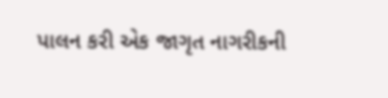પાલન કરી એક જાગૃત નાગરીકની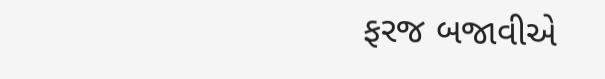ફરજ બજાવીએ